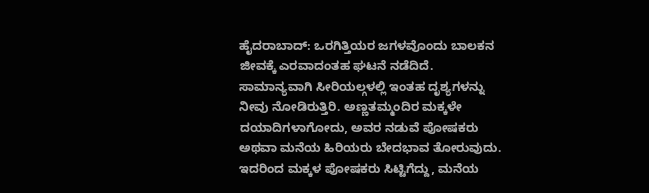ಹೈದರಾಬಾದ್: ಒರಗಿತ್ತಿಯರ ಜಗಳವೊಂದು ಬಾಲಕನ ಜೀವಕ್ಕೆ ಎರವಾದಂತಹ ಘಟನೆ ನಡೆದಿದೆ. ಸಾಮಾನ್ಯವಾಗಿ ಸೀರಿಯಲ್ಗಳಲ್ಲಿ ಇಂತಹ ದೃಶ್ಯಗಳನ್ನು ನೀವು ನೋಡಿರುತ್ತಿರಿ. ಅಣ್ಣತಮ್ಮಂದಿರ ಮಕ್ಕಳೇ ದಯಾದಿಗಳಾಗೋದು, ಅವರ ನಡುವೆ ಪೋಷಕರು ಅಥವಾ ಮನೆಯ ಹಿರಿಯರು ಬೇದಭಾವ ತೋರುವುದು. ಇದರಿಂದ ಮಕ್ಕಳ ಪೋಷಕರು ಸಿಟ್ಟಿಗೆದ್ದು, ಮನೆಯ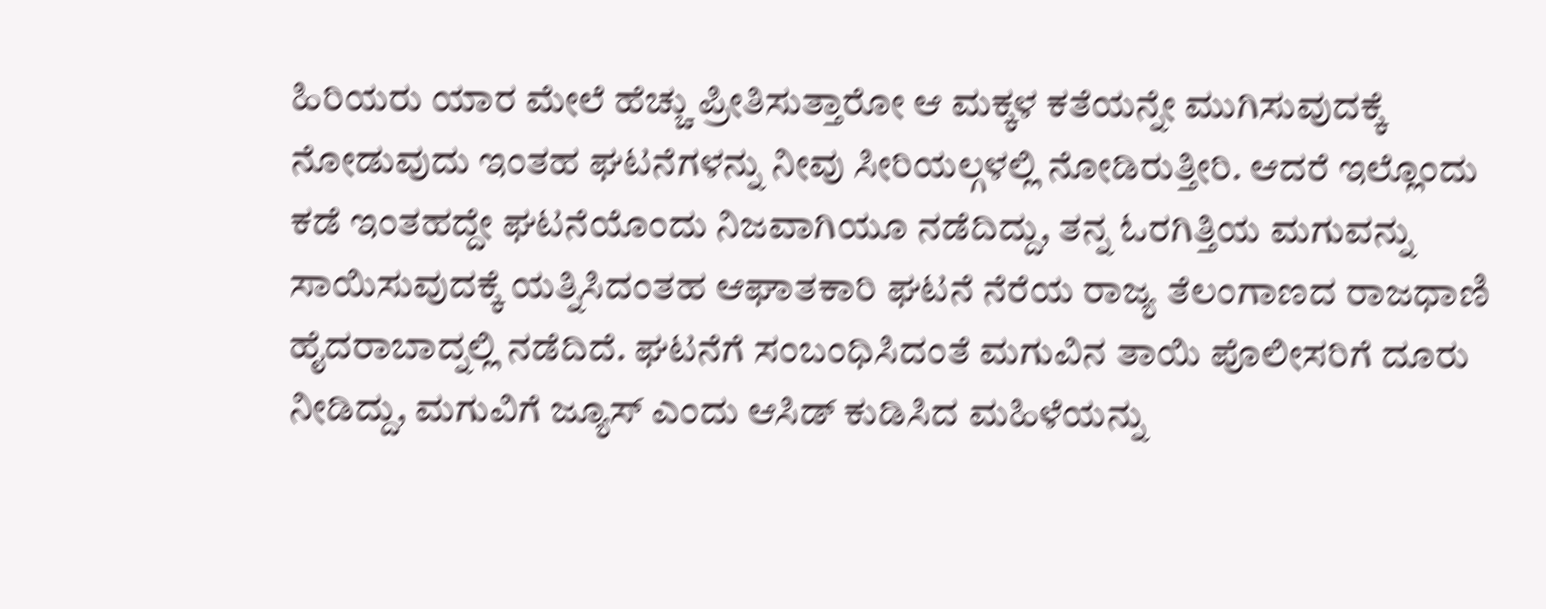ಹಿರಿಯರು ಯಾರ ಮೇಲೆ ಹೆಚ್ಚು ಪ್ರೀತಿಸುತ್ತಾರೋ ಆ ಮಕ್ಕಳ ಕತೆಯನ್ನೇ ಮುಗಿಸುವುದಕ್ಕೆ ನೋಡುವುದು ಇಂತಹ ಘಟನೆಗಳನ್ನು ನೀವು ಸೀರಿಯಲ್ಗಳಲ್ಲಿ ನೋಡಿರುತ್ತೀರಿ. ಆದರೆ ಇಲ್ಲೊಂದು ಕಡೆ ಇಂತಹದ್ದೇ ಘಟನೆಯೊಂದು ನಿಜವಾಗಿಯೂ ನಡೆದಿದ್ದು, ತನ್ನ ಓರಗಿತ್ತಿಯ ಮಗುವನ್ನು ಸಾಯಿಸುವುದಕ್ಕೆ ಯತ್ನಿಸಿದಂತಹ ಆಘಾತಕಾರಿ ಘಟನೆ ನೆರೆಯ ರಾಜ್ಯ ತೆಲಂಗಾಣದ ರಾಜಧಾಣಿ ಹೈದರಾಬಾದ್ನಲ್ಲಿ ನಡೆದಿದೆ. ಘಟನೆಗೆ ಸಂಬಂಧಿಸಿದಂತೆ ಮಗುವಿನ ತಾಯಿ ಪೊಲೀಸರಿಗೆ ದೂರು ನೀಡಿದ್ದು, ಮಗುವಿಗೆ ಜ್ಯೂಸ್ ಎಂದು ಆಸಿಡ್ ಕುಡಿಸಿದ ಮಹಿಳೆಯನ್ನು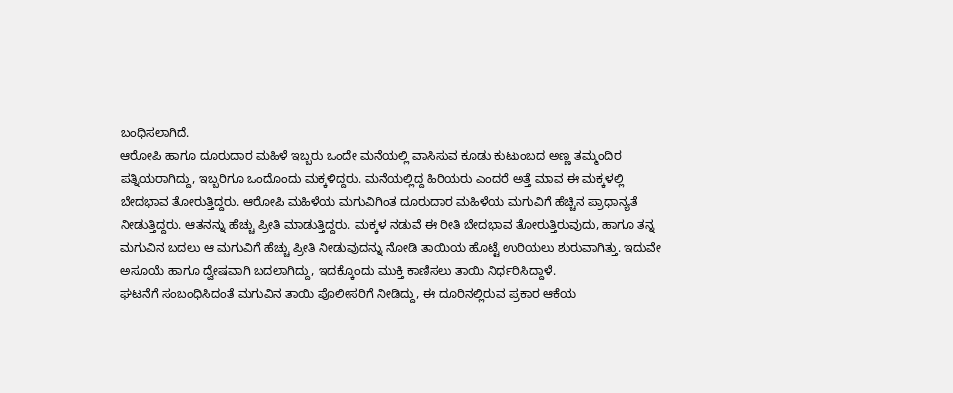ಬಂಧಿಸಲಾಗಿದೆ.
ಆರೋಪಿ ಹಾಗೂ ದೂರುದಾರ ಮಹಿಳೆ ಇಬ್ಬರು ಒಂದೇ ಮನೆಯಲ್ಲಿ ವಾಸಿಸುವ ಕೂಡು ಕುಟುಂಬದ ಅಣ್ಣ ತಮ್ಮಂದಿರ ಪತ್ನಿಯರಾಗಿದ್ದು, ಇಬ್ಬರಿಗೂ ಒಂದೊಂದು ಮಕ್ಕಳಿದ್ದರು. ಮನೆಯಲ್ಲಿದ್ದ ಹಿರಿಯರು ಎಂದರೆ ಅತ್ತೆ ಮಾವ ಈ ಮಕ್ಕಳಲ್ಲಿ ಬೇದಭಾವ ತೋರುತ್ತಿದ್ದರು. ಆರೋಪಿ ಮಹಿಳೆಯ ಮಗುವಿಗಿಂತ ದೂರುದಾರ ಮಹಿಳೆಯ ಮಗುವಿಗೆ ಹೆಚ್ಚಿನ ಪ್ರಾಧಾನ್ಯತೆ ನೀಡುತ್ತಿದ್ದರು. ಆತನನ್ನು ಹೆಚ್ಚು ಪ್ರೀತಿ ಮಾಡುತ್ತಿದ್ದರು. ಮಕ್ಕಳ ನಡುವೆ ಈ ರೀತಿ ಬೇದಭಾವ ತೋರುತ್ತಿರುವುದು, ಹಾಗೂ ತನ್ನ ಮಗುವಿನ ಬದಲು ಆ ಮಗುವಿಗೆ ಹೆಚ್ಚು ಪ್ರೀತಿ ನೀಡುವುದನ್ನು ನೋಡಿ ತಾಯಿಯ ಹೊಟ್ಟೆ ಉರಿಯಲು ಶುರುವಾಗಿತ್ತು. ಇದುವೇ ಅಸೂಯೆ ಹಾಗೂ ದ್ವೇಷವಾಗಿ ಬದಲಾಗಿದ್ದು, ಇದಕ್ಕೊಂದು ಮುಕ್ತಿ ಕಾಣಿಸಲು ತಾಯಿ ನಿರ್ಧರಿಸಿದ್ದಾಳೆ.
ಘಟನೆಗೆ ಸಂಬಂಧಿಸಿದಂತೆ ಮಗುವಿನ ತಾಯಿ ಪೊಲೀಸರಿಗೆ ನೀಡಿದ್ದು, ಈ ದೂರಿನಲ್ಲಿರುವ ಪ್ರಕಾರ ಆಕೆಯ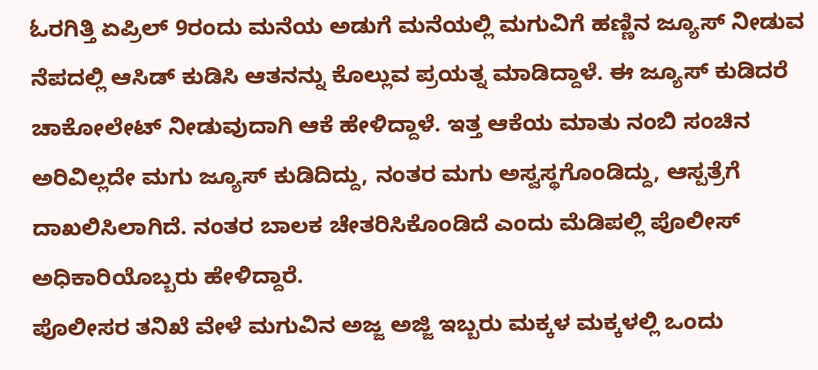ಓರಗಿತ್ತಿ ಏಪ್ರಿಲ್ 9ರಂದು ಮನೆಯ ಅಡುಗೆ ಮನೆಯಲ್ಲಿ ಮಗುವಿಗೆ ಹಣ್ಣಿನ ಜ್ಯೂಸ್ ನೀಡುವ ನೆಪದಲ್ಲಿ ಆಸಿಡ್ ಕುಡಿಸಿ ಆತನನ್ನು ಕೊಲ್ಲುವ ಪ್ರಯತ್ನ ಮಾಡಿದ್ದಾಳೆ. ಈ ಜ್ಯೂಸ್ ಕುಡಿದರೆ ಚಾಕೋಲೇಟ್ ನೀಡುವುದಾಗಿ ಆಕೆ ಹೇಳಿದ್ದಾಳೆ. ಇತ್ತ ಆಕೆಯ ಮಾತು ನಂಬಿ ಸಂಚಿನ ಅರಿವಿಲ್ಲದೇ ಮಗು ಜ್ಯೂಸ್ ಕುಡಿದಿದ್ದು, ನಂತರ ಮಗು ಅಸ್ವಸ್ಥಗೊಂಡಿದ್ದು, ಆಸ್ಪತ್ರೆಗೆ ದಾಖಲಿಸಿಲಾಗಿದೆ. ನಂತರ ಬಾಲಕ ಚೇತರಿಸಿಕೊಂಡಿದೆ ಎಂದು ಮೆಡಿಪಲ್ಲಿ ಪೊಲೀಸ್ ಅಧಿಕಾರಿಯೊಬ್ಬರು ಹೇಳಿದ್ದಾರೆ.
ಪೊಲೀಸರ ತನಿಖೆ ವೇಳೆ ಮಗುವಿನ ಅಜ್ಜ ಅಜ್ಜಿ ಇಬ್ಬರು ಮಕ್ಕಳ ಮಕ್ಕಳಲ್ಲಿ ಒಂದು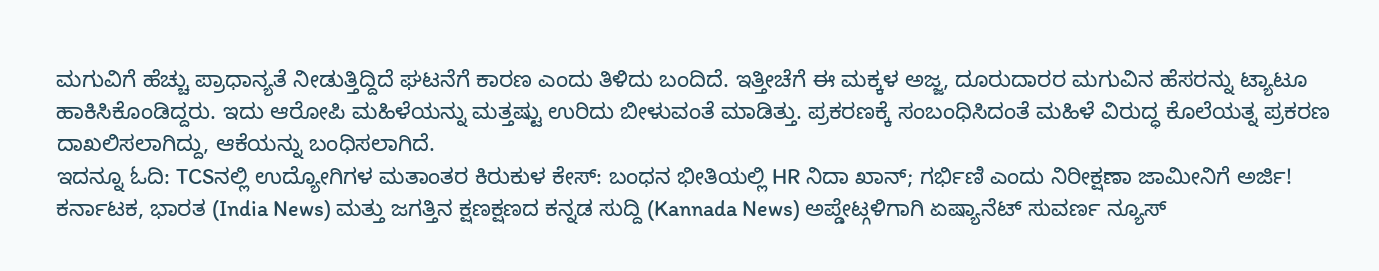ಮಗುವಿಗೆ ಹೆಚ್ಚು ಪ್ರಾಧಾನ್ಯತೆ ನೀಡುತ್ತಿದ್ದಿದೆ ಘಟನೆಗೆ ಕಾರಣ ಎಂದು ತಿಳಿದು ಬಂದಿದೆ. ಇತ್ತೀಚೆಗೆ ಈ ಮಕ್ಕಳ ಅಜ್ಜ, ದೂರುದಾರರ ಮಗುವಿನ ಹೆಸರನ್ನು ಟ್ಯಾಟೂ ಹಾಕಿಸಿಕೊಂಡಿದ್ದರು. ಇದು ಆರೋಪಿ ಮಹಿಳೆಯನ್ನು ಮತ್ತಷ್ಟು ಉರಿದು ಬೀಳುವಂತೆ ಮಾಡಿತ್ತು. ಪ್ರಕರಣಕ್ಕೆ ಸಂಬಂಧಿಸಿದಂತೆ ಮಹಿಳೆ ವಿರುದ್ಧ ಕೊಲೆಯತ್ನ ಪ್ರಕರಣ ದಾಖಲಿಸಲಾಗಿದ್ದು, ಆಕೆಯನ್ನು ಬಂಧಿಸಲಾಗಿದೆ.
ಇದನ್ನೂ ಓದಿ: TCSನಲ್ಲಿ ಉದ್ಯೋಗಿಗಳ ಮತಾಂತರ ಕಿರುಕುಳ ಕೇಸ್: ಬಂಧನ ಭೀತಿಯಲ್ಲಿ HR ನಿದಾ ಖಾನ್; ಗರ್ಭಿಣಿ ಎಂದು ನಿರೀಕ್ಷಣಾ ಜಾಮೀನಿಗೆ ಅರ್ಜಿ!
ಕರ್ನಾಟಕ, ಭಾರತ (India News) ಮತ್ತು ಜಗತ್ತಿನ ಕ್ಷಣಕ್ಷಣದ ಕನ್ನಡ ಸುದ್ದಿ (Kannada News) ಅಪ್ಡೇಟ್ಗಳಿಗಾಗಿ ಏಷ್ಯಾನೆಟ್ ಸುವರ್ಣ ನ್ಯೂಸ್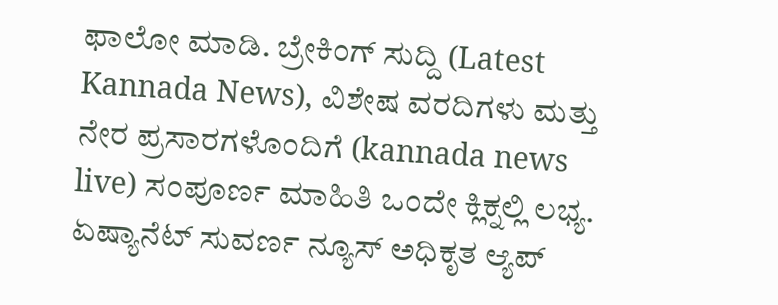ಫಾಲೋ ಮಾಡಿ. ಬ್ರೇಕಿಂಗ್ ಸುದ್ದಿ (Latest Kannada News), ವಿಶೇಷ ವರದಿಗಳು ಮತ್ತು ನೇರ ಪ್ರಸಾರಗಳೊಂದಿಗೆ (kannada news live) ಸಂಪೂರ್ಣ ಮಾಹಿತಿ ಒಂದೇ ಕ್ಲಿಕ್ನಲ್ಲಿ ಲಭ್ಯ. ಏಷ್ಯಾನೆಟ್ ಸುವರ್ಣ ನ್ಯೂಸ್ ಅಧಿಕೃತ ಆ್ಯಪ್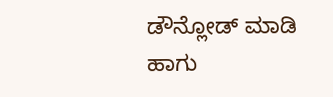ಡೌನ್ಲೋಡ್ ಮಾಡಿ ಹಾಗು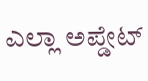ಎಲ್ಲಾ ಅಪ್ಡೇಟ್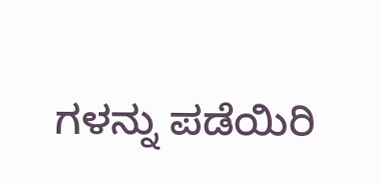ಗಳನ್ನು ಪಡೆಯಿರಿ